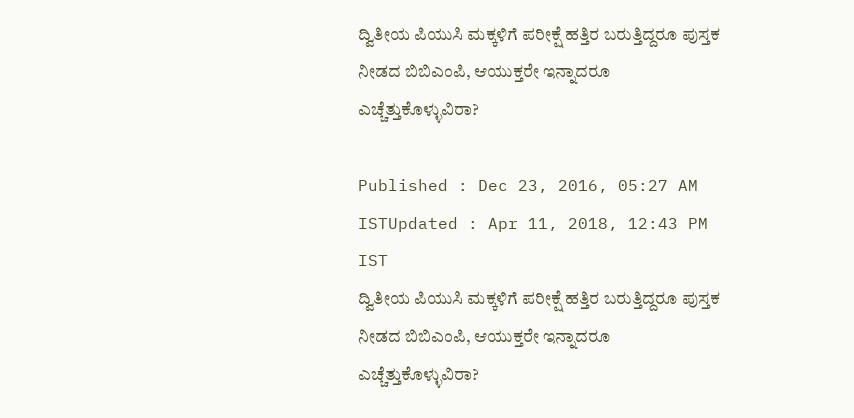ದ್ವಿತೀಯ ಪಿಯುಸಿ ಮಕ್ಕಳಿಗೆ ಪರೀಕ್ಷೆ ಹತ್ತಿರ ಬರುತ್ತಿದ್ದರೂ ಪುಸ್ತಕ ನೀಡದ ಬಿಬಿಎಂಪಿ, ಆಯುಕ್ತರೇ ಇನ್ನಾದರೂ ಎಚ್ಚೆತ್ತುಕೊಳ್ಳುವಿರಾ?

Published : Dec 23, 2016, 05:27 AM ISTUpdated : Apr 11, 2018, 12:43 PM IST
ದ್ವಿತೀಯ ಪಿಯುಸಿ ಮಕ್ಕಳಿಗೆ ಪರೀಕ್ಷೆ ಹತ್ತಿರ ಬರುತ್ತಿದ್ದರೂ ಪುಸ್ತಕ ನೀಡದ ಬಿಬಿಎಂಪಿ, ಆಯುಕ್ತರೇ ಇನ್ನಾದರೂ ಎಚ್ಚೆತ್ತುಕೊಳ್ಳುವಿರಾ?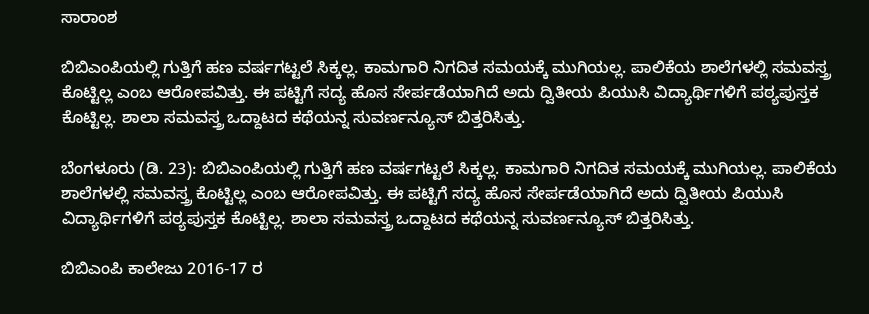ಸಾರಾಂಶ

ಬಿಬಿಎಂಪಿಯಲ್ಲಿ ಗುತ್ತಿಗೆ ಹಣ ವರ್ಷಗಟ್ಟಲೆ ಸಿಕ್ಕಲ್ಲ. ಕಾಮಗಾರಿ ನಿಗದಿತ ಸಮಯಕ್ಕೆ ಮುಗಿಯಲ್ಲ. ಪಾಲಿಕೆಯ ಶಾಲೆಗಳಲ್ಲಿ ಸಮವಸ್ತ್ರ ಕೊಟ್ಟಿಲ್ಲ ಎಂಬ ಆರೋಪವಿತ್ತು. ಈ ಪಟ್ಟಿಗೆ ಸದ್ಯ ಹೊಸ ಸೇರ್ಪಡೆಯಾಗಿದೆ ಅದು ದ್ವಿತೀಯ ಪಿಯುಸಿ ವಿದ್ಯಾರ್ಥಿಗಳಿಗೆ ಪಠ್ಯಪುಸ್ತಕ ಕೊಟ್ಟಿಲ್ಲ. ಶಾಲಾ ಸಮವಸ್ತ್ರ ಒದ್ದಾಟದ ಕಥೆಯನ್ನ ಸುವರ್ಣನ್ಯೂಸ್ ಬಿತ್ತರಿಸಿತ್ತು.

ಬೆಂಗಳೂರು (ಡಿ. 23): ಬಿಬಿಎಂಪಿಯಲ್ಲಿ ಗುತ್ತಿಗೆ ಹಣ ವರ್ಷಗಟ್ಟಲೆ ಸಿಕ್ಕಲ್ಲ. ಕಾಮಗಾರಿ ನಿಗದಿತ ಸಮಯಕ್ಕೆ ಮುಗಿಯಲ್ಲ. ಪಾಲಿಕೆಯ ಶಾಲೆಗಳಲ್ಲಿ ಸಮವಸ್ತ್ರ ಕೊಟ್ಟಿಲ್ಲ ಎಂಬ ಆರೋಪವಿತ್ತು. ಈ ಪಟ್ಟಿಗೆ ಸದ್ಯ ಹೊಸ ಸೇರ್ಪಡೆಯಾಗಿದೆ ಅದು ದ್ವಿತೀಯ ಪಿಯುಸಿ ವಿದ್ಯಾರ್ಥಿಗಳಿಗೆ ಪಠ್ಯಪುಸ್ತಕ ಕೊಟ್ಟಿಲ್ಲ. ಶಾಲಾ ಸಮವಸ್ತ್ರ ಒದ್ದಾಟದ ಕಥೆಯನ್ನ ಸುವರ್ಣನ್ಯೂಸ್ ಬಿತ್ತರಿಸಿತ್ತು.

ಬಿಬಿಎಂಪಿ ಕಾಲೇಜು 2016-17 ರ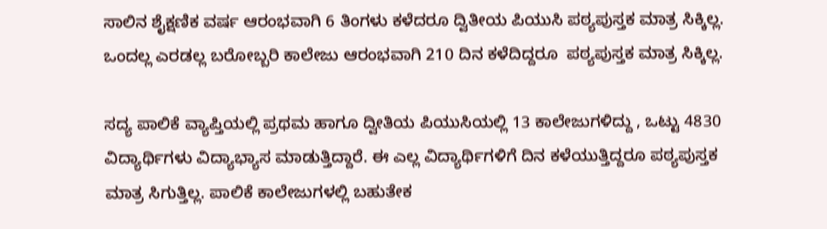ಸಾಲಿನ ಶೈಕ್ಷಣಿಕ ವರ್ಷ ಆರಂಭವಾಗಿ 6 ತಿಂಗಳು ಕಳೆದರೂ ದ್ವಿತೀಯ ಪಿಯುಸಿ ಪಠ್ಯಪುಸ್ತಕ ಮಾತ್ರ ಸಿಕ್ಕಿಲ್ಲ. ಒಂದಲ್ಲ ಎರಡಲ್ಲ ಬರೋಬ್ಬರಿ ಕಾಲೇಜು ಆರಂಭವಾಗಿ 210 ದಿನ ಕಳೆದಿದ್ದರೂ  ಪಠ್ಯಪುಸ್ತಕ ಮಾತ್ರ ಸಿಕ್ಕಿಲ್ಲ.

ಸದ್ಯ ಪಾಲಿಕೆ ವ್ಯಾಪ್ತಿಯಲ್ಲಿ ಪ್ರಥಮ ಹಾಗೂ ದ್ವೀತಿಯ ಪಿಯುಸಿಯಲ್ಲಿ 13 ಕಾಲೇಜುಗಳಿದ್ದು , ಒಟ್ಟು 4830 ವಿದ್ಯಾರ್ಥಿಗಳು ವಿದ್ಯಾಭ್ಯಾಸ ಮಾಡುತ್ತಿದ್ದಾರೆ. ಈ ಎಲ್ಲ ವಿದ್ಯಾರ್ಥಿಗಳಿಗೆ ದಿನ ಕಳೆಯುತ್ತಿದ್ದರೂ ಪಠ್ಯಪುಸ್ತಕ ಮಾತ್ರ ಸಿಗುತ್ತಿಲ್ಲ. ಪಾಲಿಕೆ ಕಾಲೇಜುಗಳಲ್ಲಿ ಬಹುತೇಕ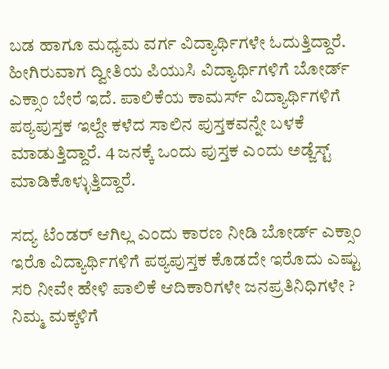ಬಡ ಹಾಗೂ ಮಧ್ಯಮ ವರ್ಗ ವಿದ್ಯಾರ್ಥಿಗಳೇ ಓದುತ್ತಿದ್ದಾರೆ. ಹೀಗಿರುವಾಗ ದ್ವೀತಿಯ ಪಿಯುಸಿ ವಿದ್ಯಾರ್ಥಿಗಳಿಗೆ ಬೋರ್ಡ್ ಎಕ್ಸಾಂ ಬೇರೆ ಇದೆ. ಪಾಲಿಕೆಯ ಕಾಮರ್ಸ್ ವಿದ್ಯಾರ್ಥಿಗಳಿಗೆ ಪಠ್ಯಪುಸ್ತಕ ಇಲ್ದೇ ಕಳೆದ ಸಾಲಿನ ಪುಸ್ತಕವನ್ನೇ ಬಳಕೆ ಮಾಡುತ್ತಿದ್ದಾರೆ. 4 ಜನಕ್ಕೆ ಒಂದು ಪುಸ್ತಕ ಎಂದು ಅಡ್ಜೆಸ್ಟ್ ಮಾಡಿಕೊಳ್ಳುತ್ತಿದ್ದಾರೆ.

ಸದ್ಯ ಟೆಂಡರ್ ಆಗಿಲ್ಲ ಎಂದು ಕಾರಣ ನೀಡಿ ಬೋರ್ಡ್ ಎಕ್ಸಾಂ ಇರೊ ವಿದ್ಯಾರ್ಥಿಗಳಿಗೆ ಪಠ್ಯಪುಸ್ತಕ ಕೊಡದೇ ಇರೊದು ಎಷ್ಟು ಸರಿ ನೀವೇ ಹೇಳಿ ಪಾಲಿಕೆ ಆದಿಕಾರಿಗಳೇ ಜನಪ್ರತಿನಿಧಿಗಳೇ ? ನಿಮ್ಮ ಮಕ್ಕಳಿಗೆ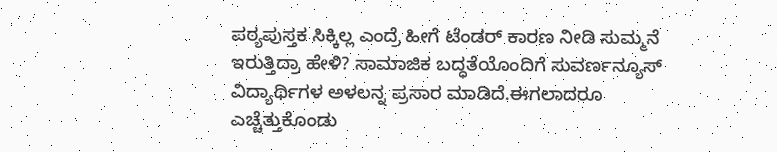ಪಠ್ಯಪುಸ್ತಕ ಸಿಕ್ಕಿಲ್ಲ ಎಂದ್ರೆ ಹೀಗೆ ಟೆಂಡರ್ ಕಾರಣ ನೀಡಿ ಸುಮ್ಮನೆ ಇರುತ್ತಿದ್ರಾ ಹೇಳಿ? ಸಾಮಾಜಿಕ ಬದ್ಧತೆಯೊಂದಿಗೆ ಸುವರ್ಣನ್ಯೂಸ್ ವಿದ್ಯಾರ್ಥಿಗಳ ಅಳಲನ್ನ ಪ್ರಸಾರ ಮಾಡಿದೆ.ಈಗಲಾದರೂ ಎಚ್ಚೆತ್ತುಕೊಂಡು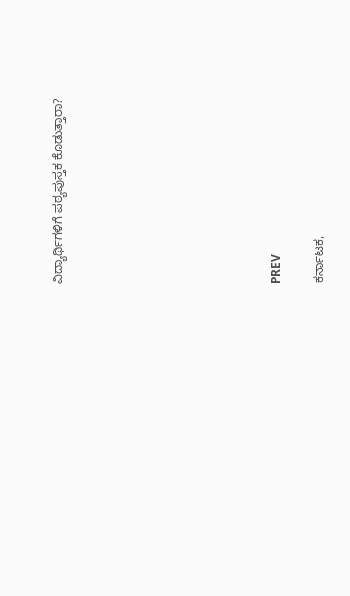ವಿದ್ಯಾರ್ಥಿಗಳಿಗೆ ಪಠ್ಯಪುಸ್ತಕ ಕೊಡುತ್ತಾರಾ?









PREV

ಕರ್ನಾಟಕ,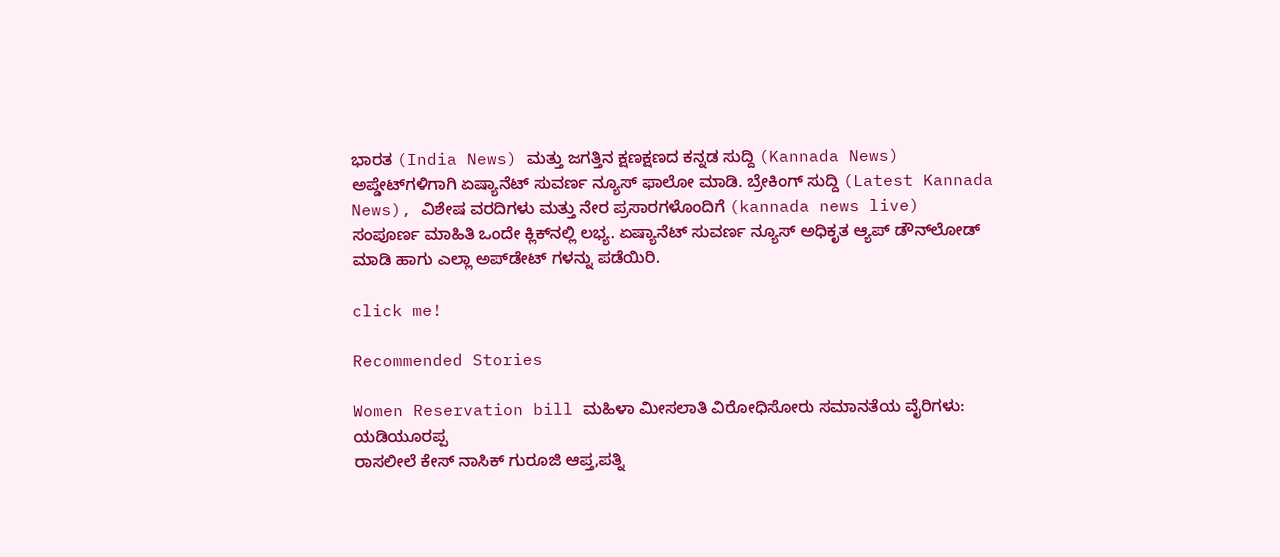ಭಾರತ (India News) ಮತ್ತು ಜಗತ್ತಿನ ಕ್ಷಣಕ್ಷಣದ ಕನ್ನಡ ಸುದ್ದಿ (Kannada News) ಅಪ್ಡೇಟ್‌ಗಳಿಗಾಗಿ ಏಷ್ಯಾನೆಟ್ ಸುವರ್ಣ ನ್ಯೂಸ್‌ ಫಾಲೋ ಮಾಡಿ. ಬ್ರೇಕಿಂಗ್ ಸುದ್ದಿ (Latest Kannada News), ವಿಶೇಷ ವರದಿಗಳು ಮತ್ತು ನೇರ ಪ್ರಸಾರಗಳೊಂದಿಗೆ (kannada news live) ಸಂಪೂರ್ಣ ಮಾಹಿತಿ ಒಂದೇ ಕ್ಲಿಕ್‌ನಲ್ಲಿ ಲಭ್ಯ. ಏಷ್ಯಾನೆಟ್ ಸುವರ್ಣ ನ್ಯೂಸ್ ಅಧಿಕೃತ ಆ್ಯಪ್ ಡೌನ್‌ಲೋಡ್ ಮಾಡಿ ಹಾಗು ಎಲ್ಲಾ ಅಪ್‌ಡೇಟ್ ಗಳನ್ನು ಪಡೆಯಿರಿ.

click me!

Recommended Stories

Women Reservation bill ಮಹಿಳಾ ಮೀಸಲಾತಿ ವಿರೋಧಿಸೋರು ಸಮಾನತೆಯ ವೈರಿಗಳು: ಯಡಿಯೂರಪ್ಪ
ರಾಸಲೀಲೆ ಕೇಸ್ ನಾಸಿಕ್ ಗುರೂಜಿ ಆಪ್ತ,ಪತ್ನಿ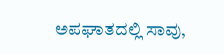ಅಪಘಾತದಲ್ಲಿ ಸಾವು,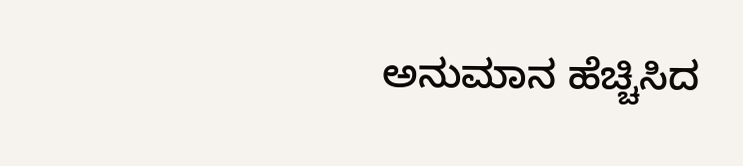ಅನುಮಾನ ಹೆಚ್ಚಿಸಿದ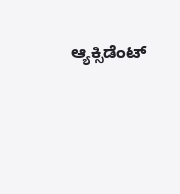ಆ್ಯಕ್ಸಿಡೆಂಟ್